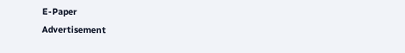E-Paper
Advertisement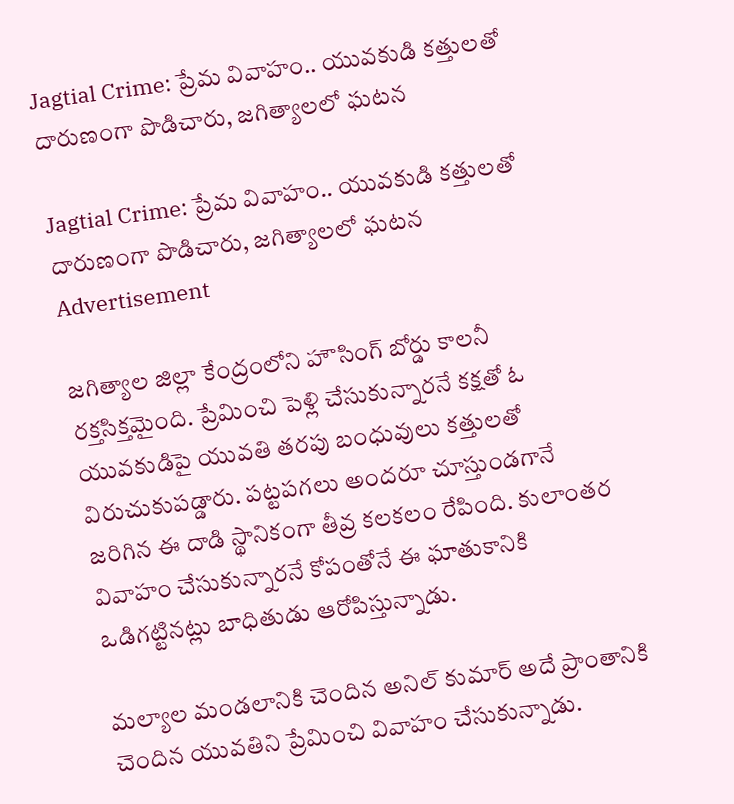Jagtial Crime: ప్రేమ వివాహం.. యువకుడి కత్తులతో దారుణంగా పొడిచారు, జగిత్యాలలో ఘటన

Jagtial Crime: ప్రేమ వివాహం.. యువకుడి కత్తులతో దారుణంగా పొడిచారు, జగిత్యాలలో ఘటన
Advertisement

జగిత్యాల జిల్లా కేంద్రంలోని హౌసింగ్ బోర్డు కాలనీ రక్తసిక్తమైంది. ప్రేమించి పెళ్లి చేసుకున్నారనే కక్షతో ఓ యువకుడిపై యువతి తరపు బంధువులు కత్తులతో విరుచుకుపడ్డారు. పట్టపగలు అందరూ చూస్తుండగానే జరిగిన ఈ దాడి స్థానికంగా తీవ్ర కలకలం రేపింది. కులాంతర వివాహం చేసుకున్నారనే కోపంతోనే ఈ ఘాతుకానికి ఒడిగట్టినట్లు బాధితుడు ఆరోపిస్తున్నాడు.

మల్యాల మండలానికి చెందిన అనిల్ కుమార్ అదే ప్రాంతానికి చెందిన యువతిని ప్రేమించి వివాహం చేసుకున్నాడు.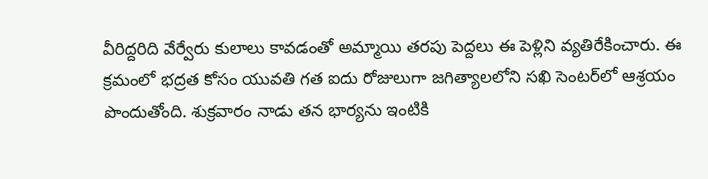వీరిద్దరిది వేర్వేరు కులాలు కావడంతో అమ్మాయి తరపు పెద్దలు ఈ పెళ్లిని వ్యతిరేకించారు. ఈ క్రమంలో భద్రత కోసం యువతి గత ఐదు రోజులుగా జగిత్యాలలోని సఖి సెంటర్‌లో ఆశ్రయం పొందుతోంది. శుక్రవారం నాడు తన భార్యను ఇంటికి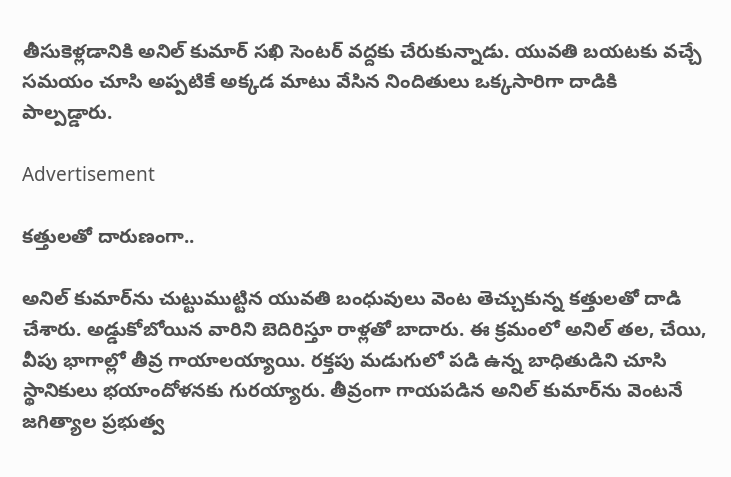తీసుకెళ్లడానికి అనిల్ కుమార్ సఖి సెంటర్ వద్దకు చేరుకున్నాడు. యువతి బయటకు వచ్చే సమయం చూసి అప్పటికే అక్కడ మాటు వేసిన నిందితులు ఒక్కసారిగా దాడికి పాల్పడ్డారు.

Advertisement

కత్తులతో దారుణంగా..

అనిల్ కుమార్‌ను చుట్టుముట్టిన యువతి బంధువులు వెంట తెచ్చుకున్న కత్తులతో దాడి చేశారు. అడ్డుకోబోయిన వారిని బెదిరిస్తూ రాళ్లతో బాదారు. ఈ క్రమంలో అనిల్ తల, చేయి, వీపు భాగాల్లో తీవ్ర గాయాలయ్యాయి. రక్తపు మడుగులో పడి ఉన్న బాధితుడిని చూసి స్థానికులు భయాందోళనకు గురయ్యారు. తీవ్రంగా గాయపడిన అనిల్ కుమార్‌ను వెంటనే జగిత్యాల ప్రభుత్వ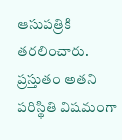ఆసుపత్రికి తరలించారు. ప్రస్తుతం అతని పరిస్థితి విషమంగా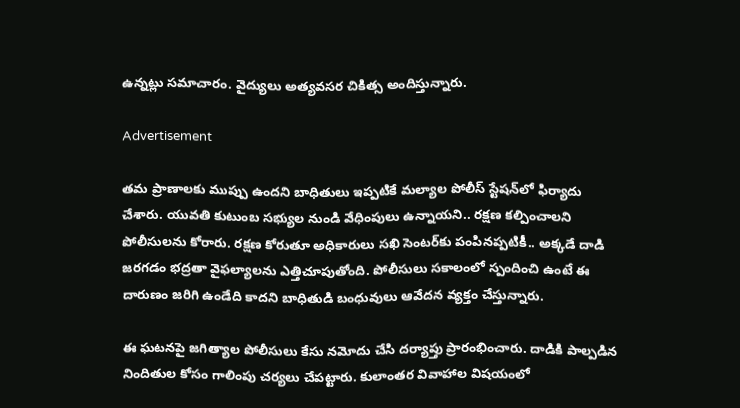ఉన్నట్లు సమాచారం. వైద్యులు అత్యవసర చికిత్స అందిస్తున్నారు.

Advertisement

తమ ప్రాణాలకు ముప్పు ఉందని బాధితులు ఇప్పటికే మల్యాల పోలీస్ స్టేషన్‌లో ఫిర్యాదు చేశారు. యువతి కుటుంబ సభ్యుల నుండి వేధింపులు ఉన్నాయని.. రక్షణ కల్పించాలని పోలీసులను కోరారు. రక్షణ కోరుతూ అధికారులు సఖి సెంటర్‌కు పంపినప్పటికీ.. అక్కడే దాడి జరగడం భద్రతా వైఫల్యాలను ఎత్తిచూపుతోంది. పోలీసులు సకాలంలో స్పందించి ఉంటే ఈ దారుణం జరిగి ఉండేది కాదని బాధితుడి బంధువులు ఆవేదన వ్యక్తం చేస్తున్నారు.

ఈ ఘటనపై జగిత్యాల పోలీసులు కేసు నమోదు చేసి దర్యాప్తు ప్రారంభించారు. దాడికి పాల్పడిన నిందితుల కోసం గాలింపు చర్యలు చేపట్టారు. కులాంతర వివాహాల విషయంలో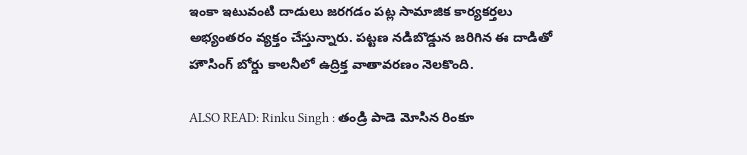ఇంకా ఇటువంటి దాడులు జరగడం పట్ల సామాజిక కార్యకర్తలు అభ్యంతరం వ్యక్తం చేస్తున్నారు. పట్టణ నడిబొడ్డున జరిగిన ఈ దాడితో హౌసింగ్ బోర్డు కాలనీలో ఉద్రిక్త వాతావరణం నెలకొంది.

ALSO READ: Rinku Singh : తండ్రి పాడె మోసిన రింకూ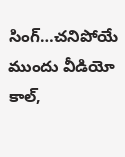సింగ్…చ‌నిపోయే ముందు వీడియో కాల్,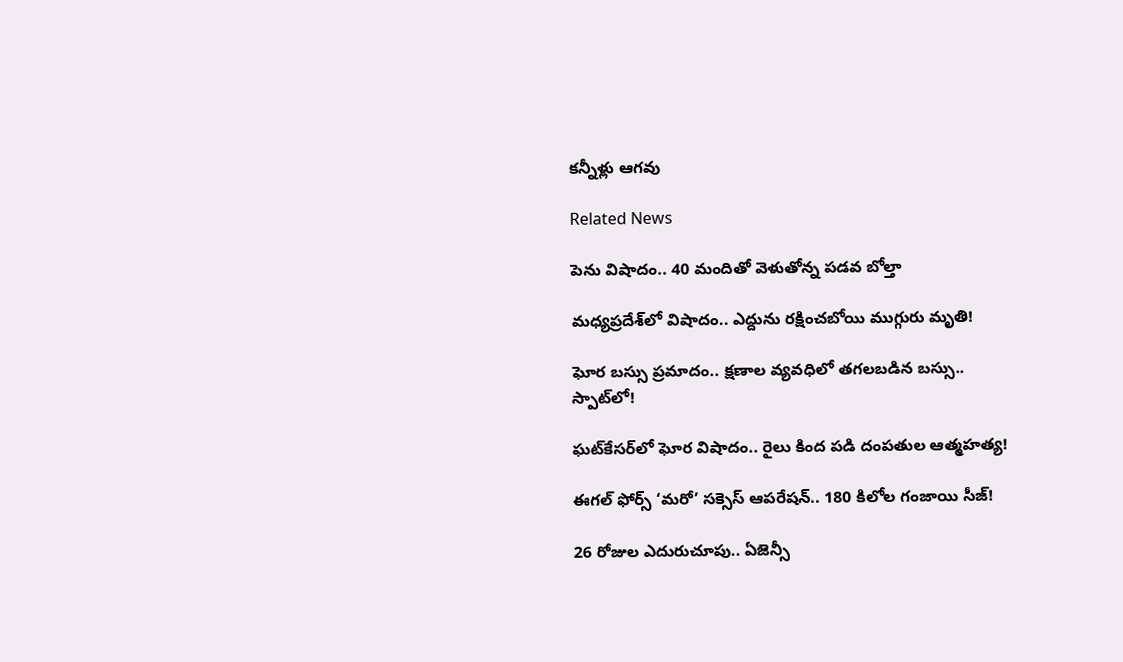క‌న్నీళ్లు ఆగ‌వు

Related News

పెను విషాదం.. 40 మందితో వెళుతోన్న ప‌డ‌వ బోల్తా

మధ్యప్రదేశ్‌లో విషాదం.. ఎద్దును రక్షించబోయి ముగ్గురు మృతి!

ఘోర బస్సు ప్రమాదం.. క్షణాల వ్యవధిలో తగలబడిన బస్సు.. స్పాట్‌లో!

ఘట్‌కేసర్‌లో ఘోర విషాదం.. రైలు కింద పడి దంపతుల ఆత్మహత్య!

ఈగల్ ఫోర్స్ ‘మరో’ సక్సెస్ ఆపరేషన్.. 180 కిలోల గంజాయి సీజ్!

26 రోజుల ఎదురుచూపు.. ఏజెన్సీ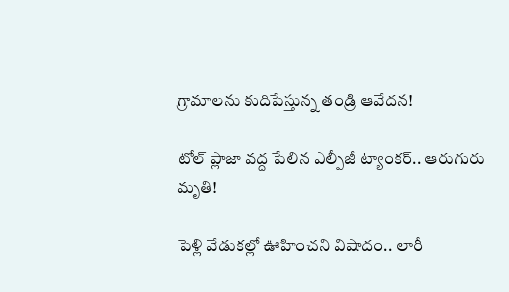గ్రామాలను కుదిపేస్తున్న తండ్రి ఆవేదన!

టోల్ ప్లాజా వద్ద పేలిన ఎల్పీజీ ట్యాంకర్.. ఆరుగురు మృతి!

పెళ్లి వేడుకల్లో ఊహించని విషాదం.. లారీ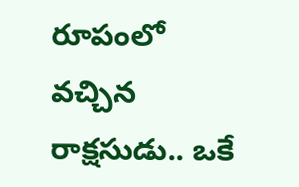రూపంలో వచ్చిన రాక్షసుడు.. ఒకే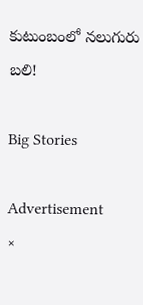కుటుంబంలో నలుగురు బలి!

Big Stories

Advertisement
×